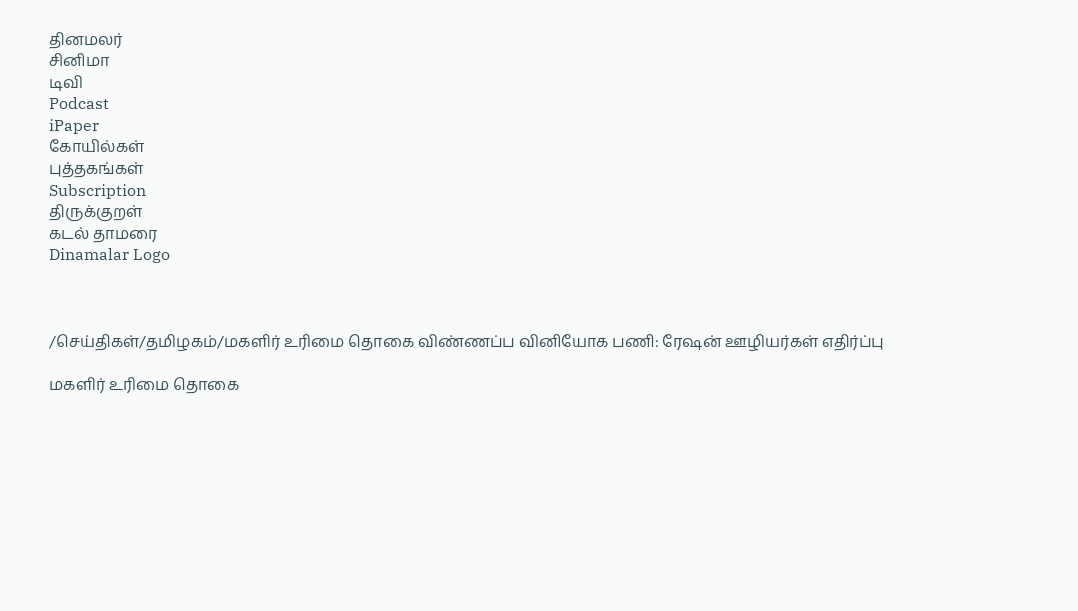தினமலர்
சினிமா
டிவி
Podcast
iPaper
கோயில்கள்
புத்தகங்கள்
Subscription
திருக்குறள்
கடல் தாமரை
Dinamalar Logo



/செய்திகள்/தமிழகம்/மகளிர் உரிமை தொகை விண்ணப்ப வினியோக பணி: ரேஷன் ஊழியர்கள் எதிர்ப்பு

மகளிர் உரிமை தொகை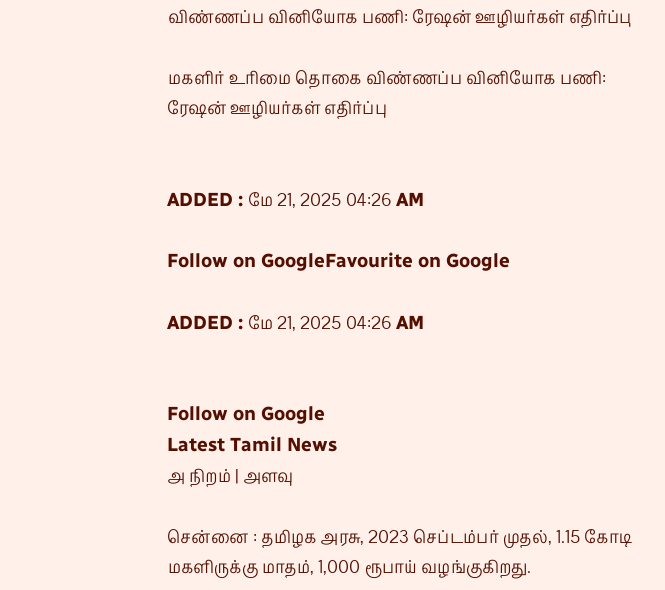விண்ணப்ப வினியோக பணி: ரேஷன் ஊழியர்கள் எதிர்ப்பு

மகளிர் உரிமை தொகை விண்ணப்ப வினியோக பணி: ரேஷன் ஊழியர்கள் எதிர்ப்பு


ADDED : மே 21, 2025 04:26 AM

Follow on GoogleFavourite on Google

ADDED : மே 21, 2025 04:26 AM


Follow on Google
Latest Tamil News
அ நிறம் | அளவு

சென்னை : தமிழக அரசு, 2023 செப்டம்பர் முதல், 1.15 கோடி மகளிருக்கு மாதம், 1,000 ரூபாய் வழங்குகிறது.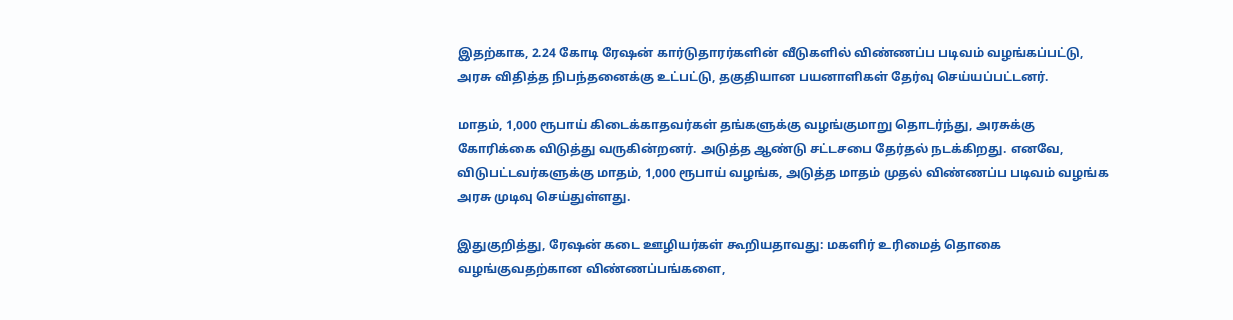இதற்காக, 2.24 கோடி ரேஷன் கார்டுதாரர்களின் வீடுகளில் விண்ணப்ப படிவம் வழங்கப்பட்டு, அரசு விதித்த நிபந்தனைக்கு உட்பட்டு, தகுதியான பயனாளிகள் தேர்வு செய்யப்பட்டனர்.

மாதம், 1,000 ரூபாய் கிடைக்காதவர்கள் தங்களுக்கு வழங்குமாறு தொடர்ந்து, அரசுக்கு கோரிக்கை விடுத்து வருகின்றனர். அடுத்த ஆண்டு சட்டசபை தேர்தல் நடக்கிறது. எனவே, விடுபட்டவர்களுக்கு மாதம், 1,000 ரூபாய் வழங்க, அடுத்த மாதம் முதல் விண்ணப்ப படிவம் வழங்க அரசு முடிவு செய்துள்ளது.

இதுகுறித்து, ரேஷன் கடை ஊழியர்கள் கூறியதாவது: மகளிர் உரிமைத் தொகை வழங்குவதற்கான விண்ணப்பங்களை,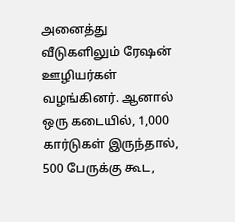அனைத்து வீடுகளிலும் ரேஷன் ஊழியர்கள் வழங்கினர். ஆனால் ஒரு கடையில், 1,000 கார்டுகள் இருந்தால், 500 பேருக்கு கூட,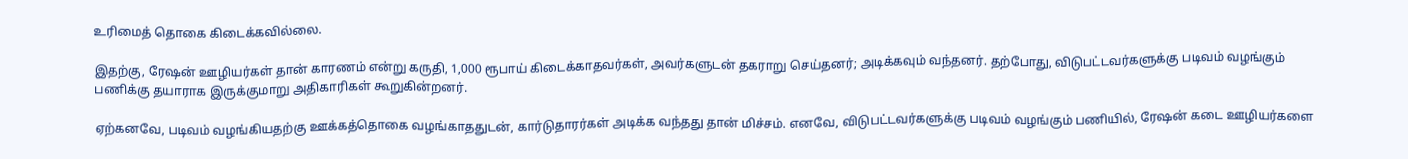உரிமைத் தொகை கிடைக்கவில்லை.

இதற்கு, ரேஷன் ஊழியர்கள் தான் காரணம் என்று கருதி, 1,000 ரூபாய் கிடைக்காதவர்கள், அவர்களுடன் தகராறு செய்தனர்; அடிக்கவும் வந்தனர். தற்போது, விடுபட்டவர்களுக்கு படிவம் வழங்கும் பணிக்கு தயாராக இருக்குமாறு அதிகாரிகள் கூறுகின்றனர்.

ஏற்கனவே, படிவம் வழங்கியதற்கு ஊக்கத்தொகை வழங்காததுடன், கார்டுதாரர்கள் அடிக்க வந்தது தான் மிச்சம். எனவே, விடுபட்டவர்களுக்கு படிவம் வழங்கும் பணியில், ரேஷன் கடை ஊழியர்களை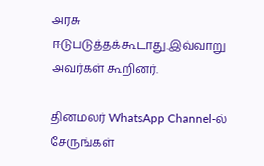அரசு ஈடுபடுத்தக்கூடாது.இவ்வாறு அவர்கள் கூறினர்.

தினமலர் WhatsApp Channel-ல் சேருங்கள்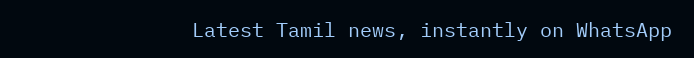Latest Tamil news, instantly on WhatsApp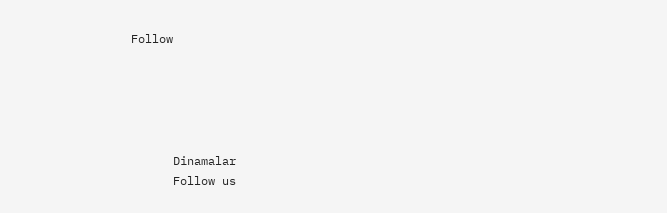Follow





      Dinamalar
      Follow us